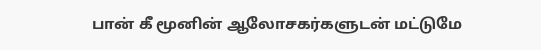பான் கீ மூனின் ஆலோசகர்களுடன் மட்டுமே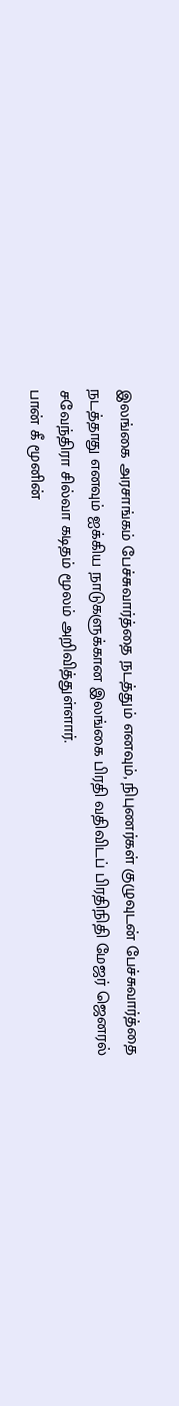இலங்கை அரசாங்கம் பேச்சுவார்த்தை நடத்தும் எனவும், நிபுணர்கள் குழுவுடன் பேச்சுவார்த்தை நடத்தாது எனவும் ஐக்கிய நாடுகளுக்கான இலங்கை பிரதி வதிவிடப் பிரதிநிதி மேஜர் ஜெனரல் சவேந்திரா சில்வா கடிதம் மூலம் அறிவித்துள்ளார்.
பான் கீ மூனின்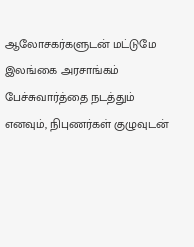ஆலோசகர்களுடன் மட்டுமே இலங்கை அரசாங்கம் பேச்சுவார்த்தை நடத்தும் எனவும், நிபுணர்கள் குழுவுடன்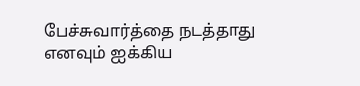பேச்சுவார்த்தை நடத்தாது எனவும் ஐக்கிய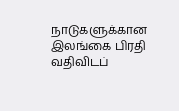நாடுகளுக்கான இலங்கை பிரதி வதிவிடப்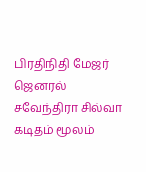பிரதிநிதி மேஜர் ஜெனரல் சவேந்திரா சில்வா கடிதம் மூலம்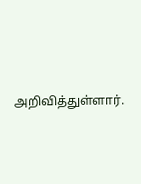அறிவித்துள்ளார்.